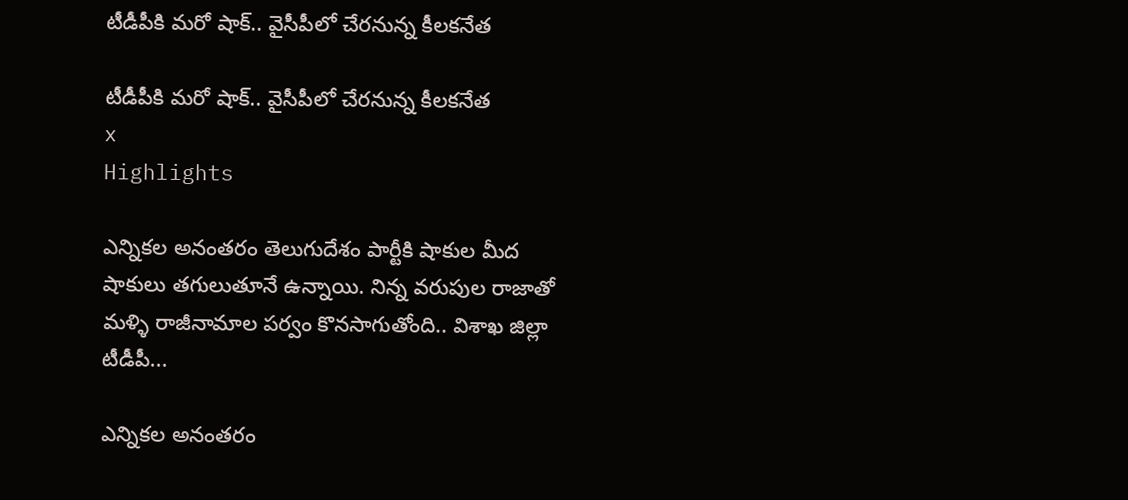టీడీపీకి మరో షాక్.. వైసీపీలో చేరనున్న కీలకనేత

టీడీపీకి మరో షాక్.. వైసీపీలో చేరనున్న కీలకనేత
x
Highlights

ఎన్నికల అనంతరం తెలుగుదేశం పార్టీకి షాకుల మీద షాకులు తగులుతూనే ఉన్నాయి. నిన్న వరుపుల రాజాతో మళ్ళి రాజీనామాల పర్వం కొనసాగుతోంది.. విశాఖ జిల్లా టీడీపీ...

ఎన్నికల అనంతరం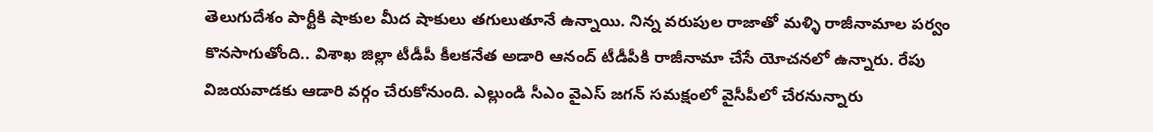తెలుగుదేశం పార్టీకి షాకుల మీద షాకులు తగులుతూనే ఉన్నాయి. నిన్న వరుపుల రాజాతో మళ్ళి రాజీనామాల పర్వం కొనసాగుతోంది.. విశాఖ జిల్లా టీడీపీ కీలకనేత అడారి ఆనంద్ టీడీపీకి రాజీనామా చేసే యోచనలో ఉన్నారు. రేపు విజయవాడకు ఆడారి వర్గం చేరుకోనుంది. ఎల్లుండి సీఎం వైఎస్ జగన్ సమక్షంలో వైసీపీలో చేరనున్నారు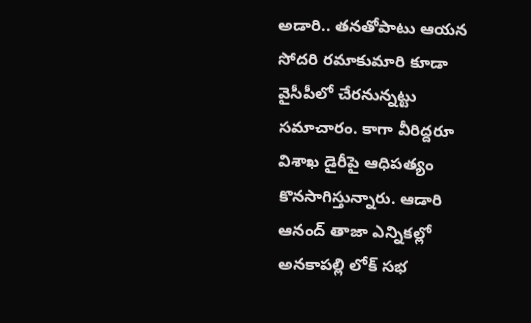అడారి.. తనతోపాటు ఆయన సోదరి రమాకుమారి కూడా వైసీపీలో చేరనున్నట్టు సమాచారం. కాగా వీరిద్దరూ విశాఖ డైరీపై ఆధిపత్యం కొనసాగిస్తున్నారు. ఆడారి ఆనంద్ తాజా ఎన్నికల్లో అనకాపల్లి లోక్ సభ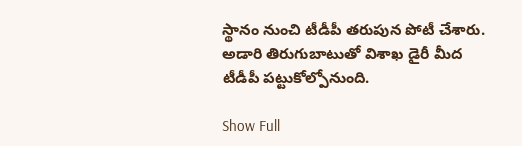స్థానం నుంచి టీడీపీ తరుపున పోటీ చేశారు. అడారి తిరుగుబాటుతో విశాఖ డైరీ మీద టీడీపీ పట్టుకోల్పోనుంది.

Show Full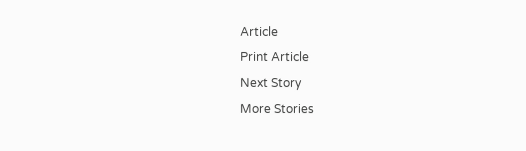Article
Print Article
Next Story
More Stories